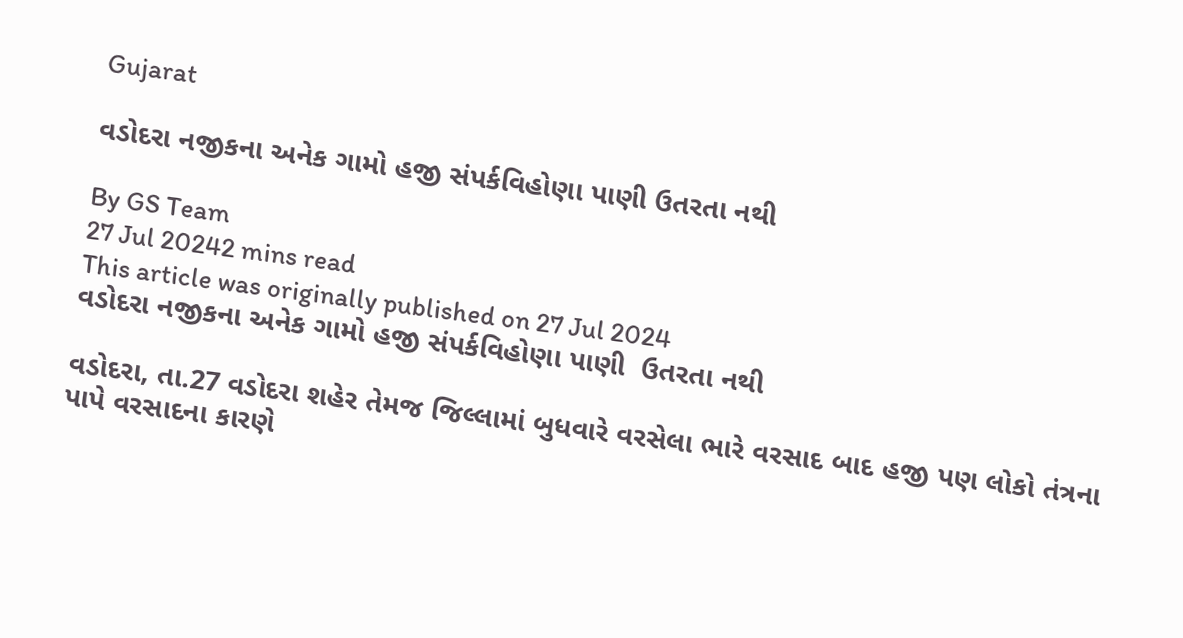Gujarat

વડોદરા નજીકના અનેક ગામો હજી સંપર્કવિહોણા પાણી ઉતરતા નથી

By GS Team
27 Jul 20242 mins read
This article was originally published on 27 Jul 2024
વડોદરા નજીકના અનેક ગામો હજી સંપર્કવિહોણા પાણી  ઉતરતા નથી

વડોદરા, તા.27 વડોદરા શહેર તેમજ જિલ્લામાં બુધવારે વરસેલા ભારે વરસાદ બાદ હજી પણ લોકો તંત્રના પાપે વરસાદના કારણે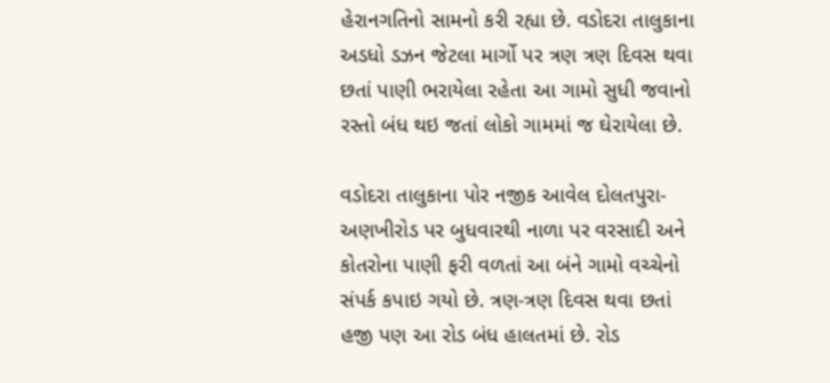હેરાનગતિનો સામનો કરી રહ્યા છે. વડોદરા તાલુકાના અડધો ડઝન જેટલા માર્ગો પર ત્રણ ત્રણ દિવસ થવા છતાં પાણી ભરાયેલા રહેતા આ ગામો સુધી જવાનો રસ્તો બંધ થઇ જતાં લોકો ગામમાં જ ઘેરાયેલા છે.

વડોદરા તાલુકાના પોર નજીક આવેલ દોલતપુરા-અણખીરોડ પર બુધવારથી નાળા પર વરસાદી અને કોતરોના પાણી ફરી વળતાં આ બંને ગામો વચ્ચેનો સંપર્ક કપાઇ ગયો છે. ત્રણ-ત્રણ દિવસ થવા છતાં હજી પણ આ રોડ બંધ હાલતમાં છે. રોડ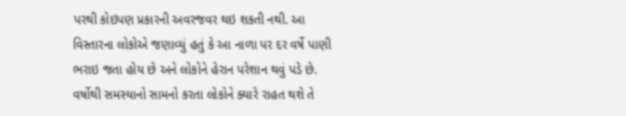પરથી કોઇપણ પ્રકારની અવરજવર થઇ શકતી નથી. આ વિસ્તારના લોકોએ જણાવ્યું હતું કે આ નાળા પર દર વર્ષે પાણી ભરાઇ જતા હોય છે અને લોકોને હેરાન પરેશાન થવું પડે છે. વર્ષોથી સમસ્યાનો સામનો કરતા લોકોને ક્યારે રાહત થશે તે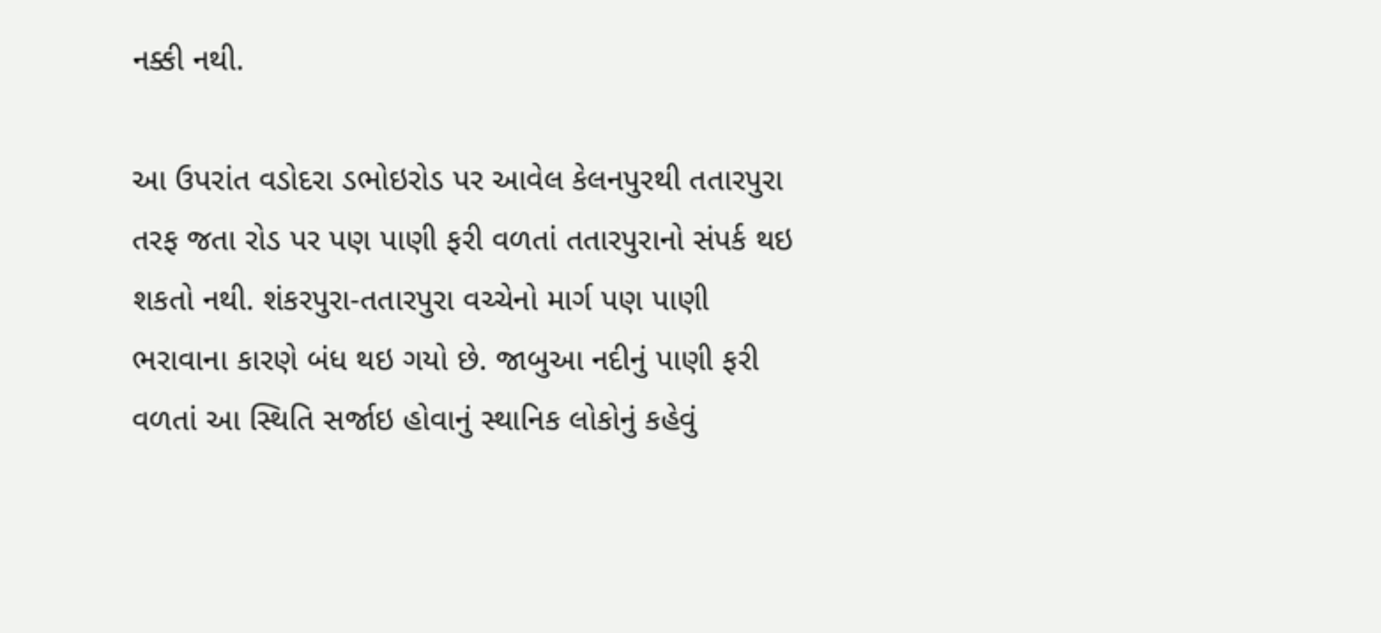નક્કી નથી.

આ ઉપરાંત વડોદરા ડભોઇરોડ પર આવેલ કેલનપુરથી તતારપુરા તરફ જતા રોડ પર પણ પાણી ફરી વળતાં તતારપુરાનો સંપર્ક થઇ શકતો નથી. શંકરપુરા-તતારપુરા વચ્ચેનો માર્ગ પણ પાણી ભરાવાના કારણે બંધ થઇ ગયો છે. જાબુઆ નદીનું પાણી ફરી વળતાં આ સ્થિતિ સર્જાઇ હોવાનું સ્થાનિક લોકોનું કહેવું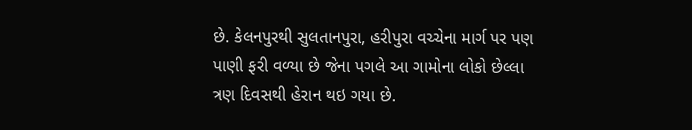છે. કેલનપુરથી સુલતાનપુરા, હરીપુરા વચ્ચેના માર્ગ પર પણ પાણી ફરી વળ્યા છે જેના પગલે આ ગામોના લોકો છેલ્લા ત્રણ દિવસથી હેરાન થઇ ગયા છે.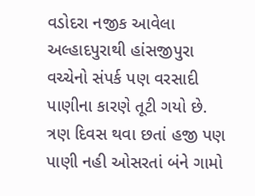વડોદરા નજીક આવેલા અલ્હાદપુરાથી હાંસજીપુરા વચ્ચેનો સંપર્ક પણ વરસાદી પાણીના કારણે તૂટી ગયો છે. ત્રણ દિવસ થવા છતાં હજી પણ પાણી નહી ઓસરતાં બંને ગામો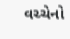વચ્ચેનો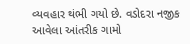વ્યવહાર થંભી ગયો છે. વડોદરા નજીક આવેલા આંતરીક ગામો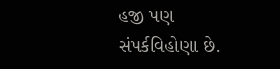હજી પણ સંપર્કવિહોણા છે.